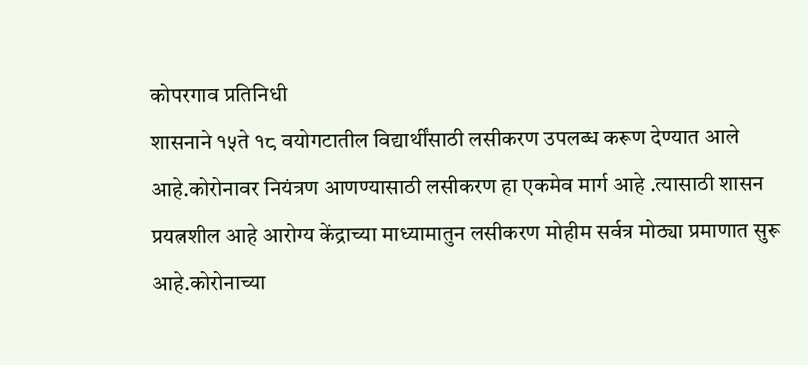कोपरगाव प्रतिनिधी
शासनाने १५ते १८ वयोगटातील विद्यार्थींसाठी लसीकरण उपलब्ध करूण देण्यात आले आहे.कोरोनावर नियंत्रण आणण्यासाठी लसीकरण हा एकमेव मार्ग आहे .त्यासाठी शासन प्रयत्नशील आहे आरोग्य केंद्राच्या माध्यामातुन लसीकरण मोहीम सर्वत्र मोठ्या प्रमाणात सुरू आहे.कोरोनाच्या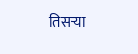तिसऱ्या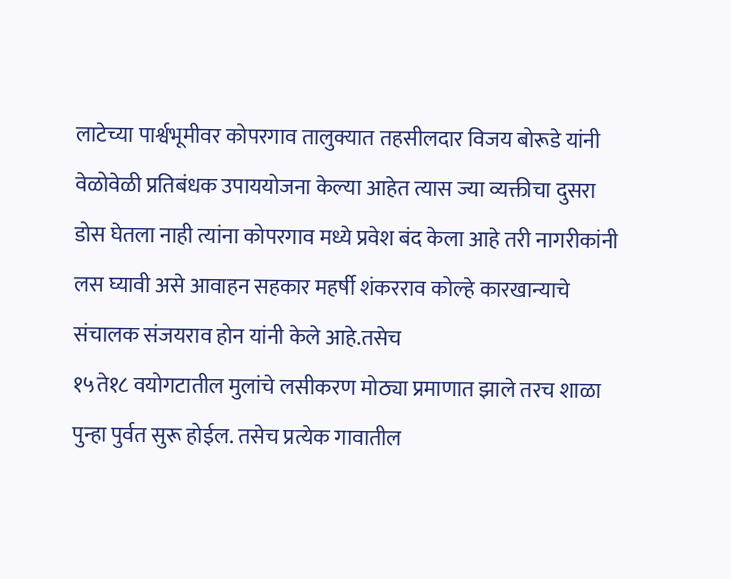लाटेच्या पार्श्वभूमीवर कोपरगाव तालुक्यात तहसीलदार विजय बोरूडे यांनी वेळोवेळी प्रतिबंधक उपाययोजना केल्या आहेत त्यास ज्या व्यक्तीचा दुसरा डोस घेतला नाही त्यांना कोपरगाव मध्ये प्रवेश बंद केला आहे तरी नागरीकांनी लस घ्यावी असे आवाहन सहकार महर्षी शंकरराव कोल्हे कारखान्याचे संचालक संजयराव होन यांनी केले आहे.तसेच
१५ते१८ वयोगटातील मुलांचे लसीकरण मोठ्या प्रमाणात झाले तरच शाळा पुन्हा पुर्वत सुरू होईल. तसेच प्रत्येक गावातील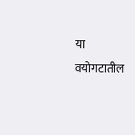या वयोगटातील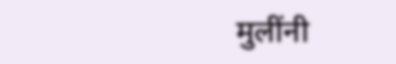मुलींनी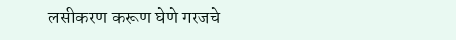लसीकरण करूण घेणे गरजचे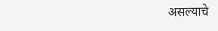असल्याचे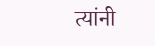त्यांनी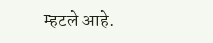म्हटले आहे.